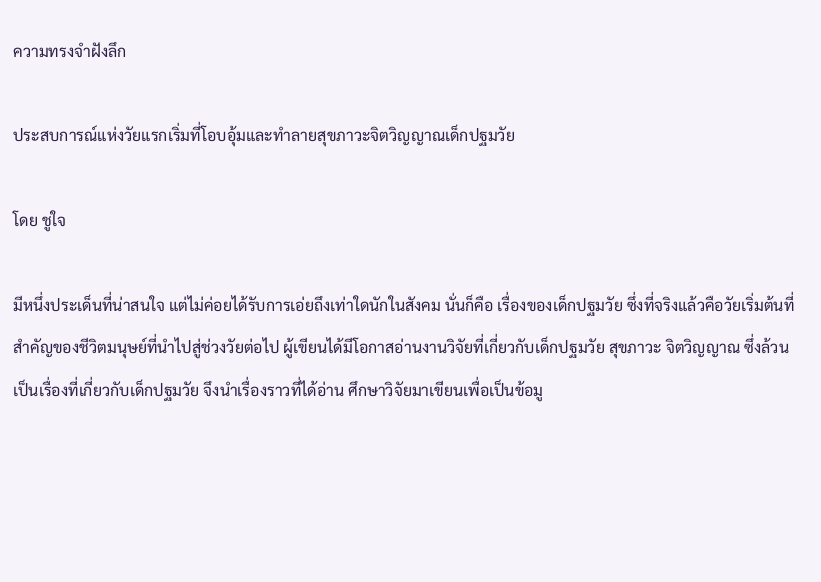ความทรงจำฝังลึก

ประสบการณ์แห่งวัยแรกเริ่มที่โอบอุ้มและทำลายสุขภาวะจิตวิญญาณเด็กปฐมวัย

โดย ชูใจ

มีหนึ่งประเด็นที่น่าสนใจ แต่ไม่ค่อยได้รับการเอ่ยถึงเท่าใดนักในสังคม นั่นก็คือ เรื่องของเด็กปฐมวัย ซึ่งที่จริงแล้วคือวัยเริ่มต้นที่สำคัญของชีวิตมนุษย์ที่นำไปสู่ช่วงวัยต่อไป ผู้เขียนได้มีโอกาสอ่านงานวิจัยที่เกี่ยวกับเด็กปฐมวัย สุขภาวะ จิตวิญญาณ ซึ่งล้วนเป็นเรื่องที่เกี่ยวกับเด็กปฐมวัย จึงนำเรื่องราวที่ได้อ่าน ศึกษาวิจัยมาเขียนเพื่อเป็นข้อมู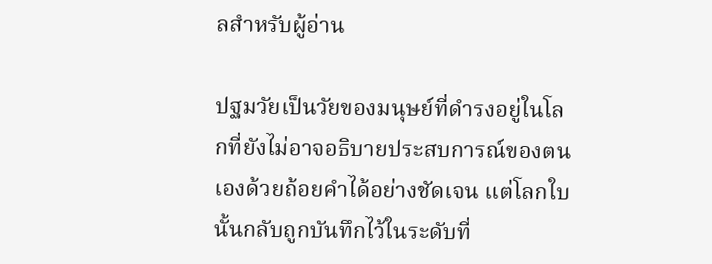ลสำหรับผู้อ่าน

ปฐมวัยเป็นวัยของมนุษย์ที่ดำรงอยู่ในโลกที่ยังไม่อาจอธิบายประสบการณ์ของตนเองด้วยถ้อยคำได้อย่างชัดเจน แต่โลกใบนั้นกลับถูกบันทึกไว้ในระดับที่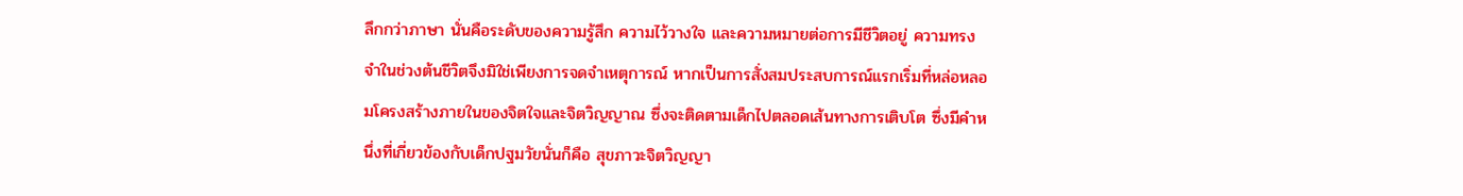ลึกกว่าภาษา นั่นคือระดับของความรู้สึก ความไว้วางใจ และความหมายต่อการมีชีวิตอยู่ ความทรงจำในช่วงต้นชีวิตจึงมิใช่เพียงการจดจำเหตุการณ์ หากเป็นการสั่งสมประสบการณ์แรกเริ่มที่หล่อหลอมโครงสร้างภายในของจิตใจและจิตวิญญาณ ซึ่งจะติดตามเด็กไปตลอดเส้นทางการเติบโต ซึ่งมีคำหนึ่งที่เกี่ยวข้องกับเด็กปฐมวัยนั่นก็คือ สุขภาวะจิตวิญญา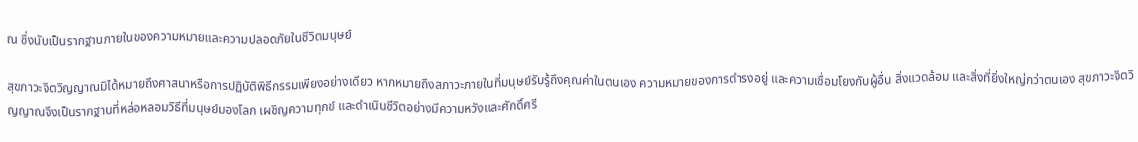ณ ซึ่งนับเป็นรากฐานภายในของความหมายและความปลอดภัยในชีวิตมนุษย์

สุขภาวะจิตวิญญาณมิได้หมายถึงศาสนาหรือการปฏิบัติพิธีกรรมเพียงอย่างเดียว หากหมายถึงสภาวะภายในที่มนุษย์รับรู้ถึงคุณค่าในตนเอง ความหมายของการดำรงอยู่ และความเชื่อมโยงกับผู้อื่น สิ่งแวดล้อม และสิ่งที่ยิ่งใหญ่กว่าตนเอง สุขภาวะจิตวิญญาณจึงเป็นรากฐานที่หล่อหลอมวิธีที่มนุษย์มองโลก เผชิญความทุกข์ และดำเนินชีวิตอย่างมีความหวังและศักดิ์ศรี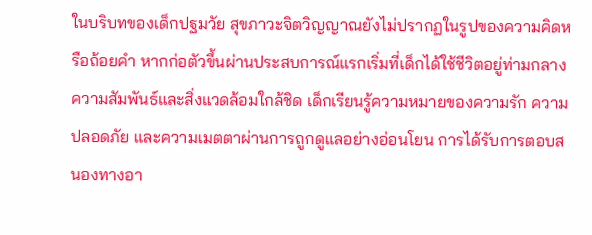ในบริบทของเด็กปฐมวัย สุขภาวะจิตวิญญาณยังไม่ปรากฏในรูปของความคิดหรือถ้อยคำ หากก่อตัวขึ้นผ่านประสบการณ์แรกเริ่มที่เด็กได้ใช้ชีวิตอยู่ท่ามกลางความสัมพันธ์และสิ่งแวดล้อมใกล้ชิด เด็กเรียนรู้ความหมายของความรัก ความปลอดภัย และความเมตตาผ่านการถูกดูแลอย่างอ่อนโยน การได้รับการตอบสนองทางอา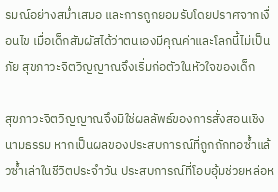รมณ์อย่างสม่ำเสมอ และการถูกยอมรับโดยปราศจากเงื่อนไข เมื่อเด็กสัมผัสได้ว่าตนเองมีคุณค่าและโลกนี้ไม่เป็นภัย สุขภาวะจิตวิญญาณจึงเริ่มก่อตัวในหัวใจของเด็ก

สุขภาวะจิตวิญญาณจึงมิใช่ผลลัพธ์ของการสั่งสอนเชิงนามธรรม หากเป็นผลของประสบการณ์ที่ถูกถักทอซ้ำแล้วซ้ำเล่าในชีวิตประจำวัน ประสบการณ์ที่โอบอุ้มช่วยหล่อห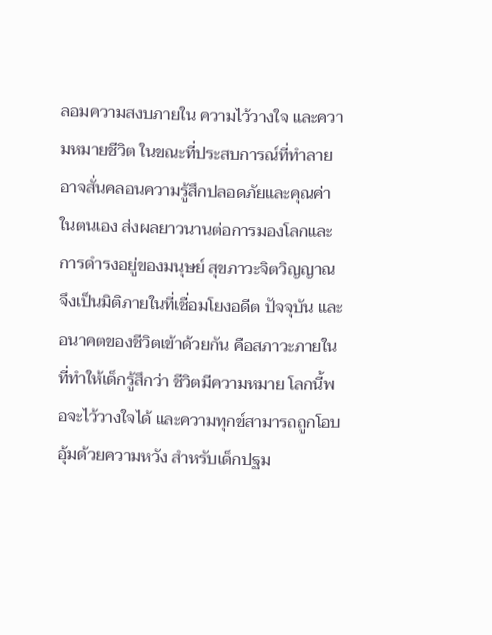ลอมความสงบภายใน ความไว้วางใจ และความหมายชีวิต ในขณะที่ประสบการณ์ที่ทำลายอาจสั่นคลอนความรู้สึกปลอดภัยและคุณค่าในตนเอง ส่งผลยาวนานต่อการมองโลกและการดำรงอยู่ของมนุษย์ สุขภาวะจิตวิญญาณจึงเป็นมิติภายในที่เชื่อมโยงอดีต ปัจจุบัน และอนาคตของชีวิตเข้าด้วยกัน คือสภาวะภายในที่ทำให้เด็กรู้สึกว่า ชีวิตมีความหมาย โลกนี้พอจะไว้วางใจได้ และความทุกข์สามารถถูกโอบอุ้มด้วยความหวัง สำหรับเด็กปฐม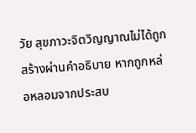วัย สุขภาวะจิตวิญญาณไม่ได้ถูกสร้างผ่านคำอธิบาย หากถูกหล่อหลอมจากประสบ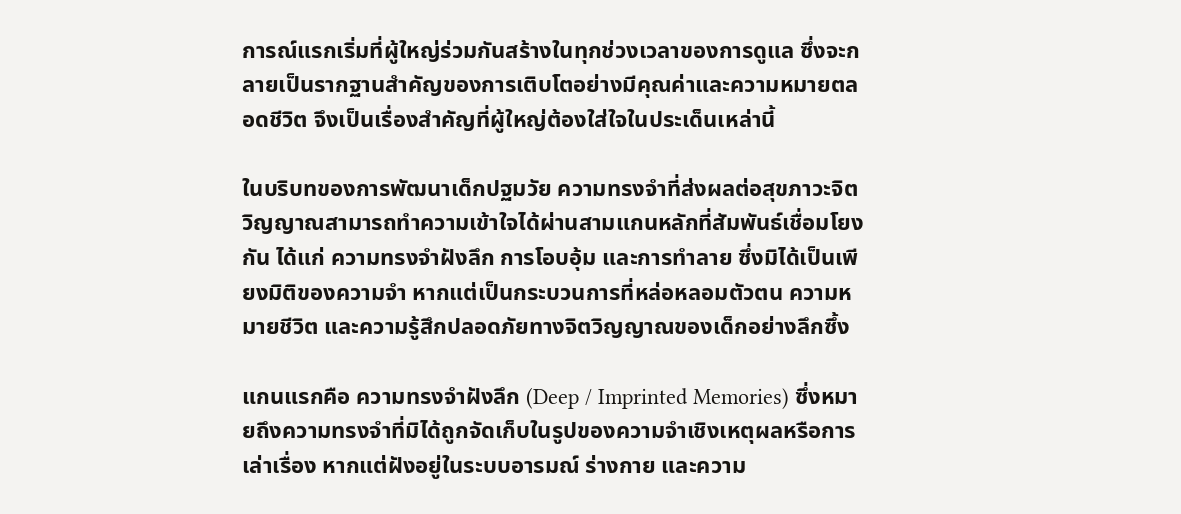การณ์แรกเริ่มที่ผู้ใหญ่ร่วมกันสร้างในทุกช่วงเวลาของการดูแล ซึ่งจะกลายเป็นรากฐานสำคัญของการเติบโตอย่างมีคุณค่าและความหมายตลอดชีวิต จึงเป็นเรื่องสำคัญที่ผู้ใหญ่ต้องใส่ใจในประเด็นเหล่านี้

ในบริบทของการพัฒนาเด็กปฐมวัย ความทรงจำที่ส่งผลต่อสุขภาวะจิตวิญญาณสามารถทำความเข้าใจได้ผ่านสามแกนหลักที่สัมพันธ์เชื่อมโยงกัน ได้แก่ ความทรงจำฝังลึก การโอบอุ้ม และการทำลาย ซึ่งมิได้เป็นเพียงมิติของความจำ หากแต่เป็นกระบวนการที่หล่อหลอมตัวตน ความหมายชีวิต และความรู้สึกปลอดภัยทางจิตวิญญาณของเด็กอย่างลึกซึ้ง

แกนแรกคือ ความทรงจำฝังลึก (Deep / Imprinted Memories) ซึ่งหมายถึงความทรงจำที่มิได้ถูกจัดเก็บในรูปของความจำเชิงเหตุผลหรือการเล่าเรื่อง หากแต่ฝังอยู่ในระบบอารมณ์ ร่างกาย และความ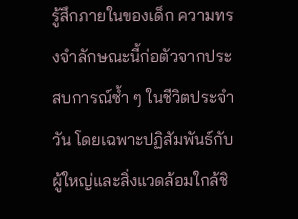รู้สึกภายในของเด็ก ความทรงจำลักษณะนี้ก่อตัวจากประสบการณ์ซ้ำ ๆ ในชีวิตประจำวัน โดยเฉพาะปฏิสัมพันธ์กับผู้ใหญ่และสิ่งแวดล้อมใกล้ชิ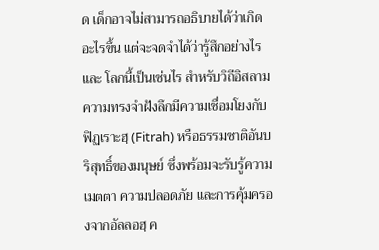ด เด็กอาจไม่สามารถอธิบายได้ว่าเกิดอะไรขึ้น แต่จะจดจำได้ว่ารู้สึกอย่างไร และ โลกนี้เป็นเช่นไร สำหรับวิถีอิสลาม ความทรงจำฝังลึกมีความเชื่อมโยงกับ ฟิฏเราะฮฺ (Fitrah) หรือธรรมชาติอันบริสุทธิ์ของมนุษย์ ซึ่งพร้อมจะรับรู้ความเมตตา ความปลอดภัย และการคุ้มครองจากอัลลอฮฺ ค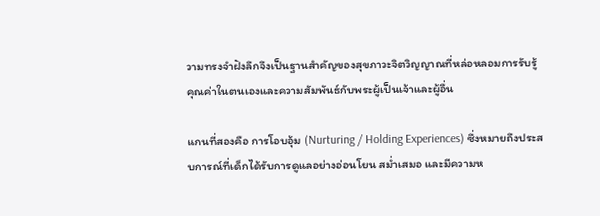วามทรงจำฝังลึกจึงเป็นฐานสำคัญของสุขภาวะจิตวิญญาณที่หล่อหลอมการรับรู้คุณค่าในตนเองและความสัมพันธ์กับพระผู้เป็นเจ้าและผู้อื่น

แกนที่สองคือ การโอบอุ้ม (Nurturing / Holding Experiences) ซึ่งหมายถึงประสบการณ์ที่เด็กได้รับการดูแลอย่างอ่อนโยน สม่ำเสมอ และมีความห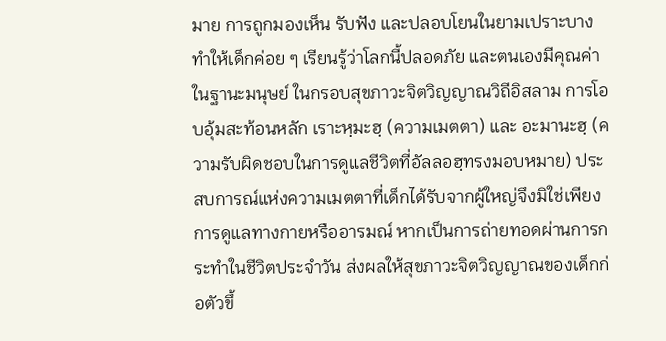มาย การถูกมองเห็น รับฟัง และปลอบโยนในยามเปราะบาง ทำให้เด็กค่อย ๆ เรียนรู้ว่าโลกนี้ปลอดภัย และตนเองมีคุณค่าในฐานะมนุษย์ ในกรอบสุขภาวะจิตวิญญาณวิถีอิสลาม การโอบอุ้มสะท้อนหลัก เราะหฺมะฮฺ (ความเมตตา) และ อะมานะฮฺ (ความรับผิดชอบในการดูแลชีวิตที่อัลลอฮฺทรงมอบหมาย) ประสบการณ์แห่งความเมตตาที่เด็กได้รับจากผู้ใหญ่จึงมิใช่เพียงการดูแลทางกายหรืออารมณ์ หากเป็นการถ่ายทอดผ่านการกระทำในชีวิตประจำวัน ส่งผลให้สุขภาวะจิตวิญญาณของเด็กก่อตัวขึ้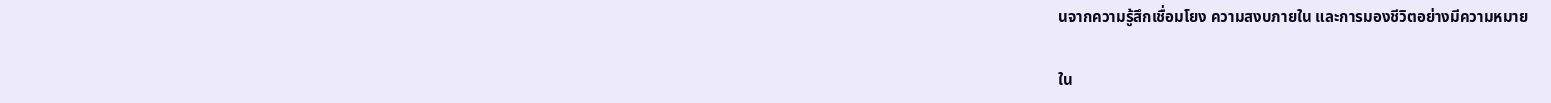นจากความรู้สึกเชื่อมโยง ความสงบภายใน และการมองชีวิตอย่างมีความหมาย

ใน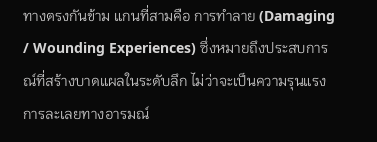ทางตรงกันข้าม แกนที่สามคือ การทำลาย (Damaging / Wounding Experiences) ซึ่งหมายถึงประสบการณ์ที่สร้างบาดแผลในระดับลึก ไม่ว่าจะเป็นความรุนแรง การละเลยทางอารมณ์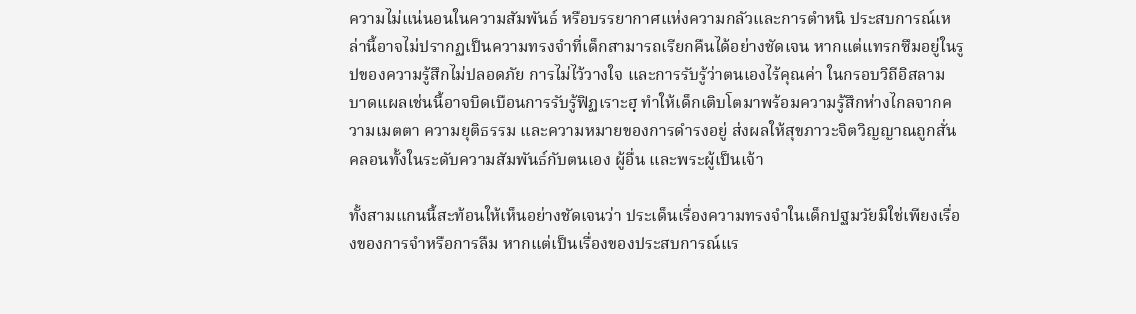ความไม่แน่นอนในความสัมพันธ์ หรือบรรยากาศแห่งความกลัวและการตำหนิ ประสบการณ์เหล่านี้อาจไม่ปรากฏเป็นความทรงจำที่เด็กสามารถเรียกคืนได้อย่างชัดเจน หากแต่แทรกซึมอยู่ในรูปของความรู้สึกไม่ปลอดภัย การไม่ไว้วางใจ และการรับรู้ว่าตนเองไร้คุณค่า ในกรอบวิถีอิสลาม บาดแผลเช่นนี้อาจบิดเบือนการรับรู้ฟิฏเราะฮฺ ทำให้เด็กเติบโตมาพร้อมความรู้สึกห่างไกลจากความเมตตา ความยุติธรรม และความหมายของการดำรงอยู่ ส่งผลให้สุขภาวะจิตวิญญาณถูกสั่นคลอนทั้งในระดับความสัมพันธ์กับตนเอง ผู้อื่น และพระผู้เป็นเจ้า

ทั้งสามแกนนี้สะท้อนให้เห็นอย่างชัดเจนว่า ประเด็นเรื่องความทรงจำในเด็กปฐมวัยมิใช่เพียงเรื่องของการจำหรือการลืม หากแต่เป็นเรื่องของประสบการณ์แร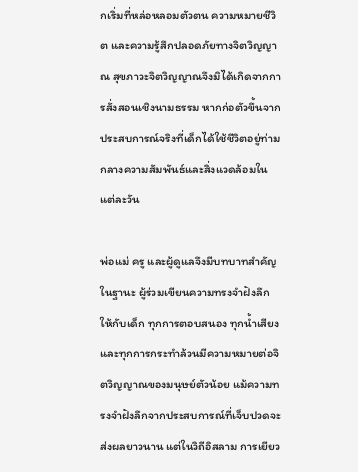กเริ่มที่หล่อหลอมตัวตน ความหมายชีวิต และความรู้สึกปลอดภัยทางจิตวิญญาณ สุขภาวะจิตวิญญาณจึงมิได้เกิดจากการสั่งสอนเชิงนามธรรม หากก่อตัวขึ้นจากประสบการณ์จริงที่เด็กได้ใช้ชีวิตอยู่ท่ามกลางความสัมพันธ์และสิ่งแวดล้อมในแต่ละวัน

พ่อแม่ ครู และผู้ดูแลจึงมีบทบาทสำคัญในฐานะ ผู้ร่วมเขียนความทรงจำฝังลึก ให้กับเด็ก ทุกการตอบสนอง ทุกน้ำเสียง และทุกการกระทำล้วนมีความหมายต่อจิตวิญญาณของมนุษย์ตัวน้อย แม้ความทรงจำฝังลึกจากประสบการณ์ที่เจ็บปวดจะส่งผลยาวนาน แต่ในวิถีอิสลาม การเยียว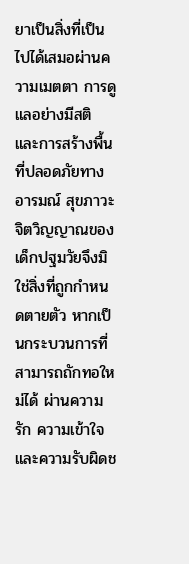ยาเป็นสิ่งที่เป็นไปได้เสมอผ่านความเมตตา การดูแลอย่างมีสติ และการสร้างพื้นที่ปลอดภัยทางอารมณ์ สุขภาวะจิตวิญญาณของเด็กปฐมวัยจึงมิใช่สิ่งที่ถูกกำหนดตายตัว หากเป็นกระบวนการที่สามารถถักทอใหม่ได้ ผ่านความรัก ความเข้าใจ และความรับผิดช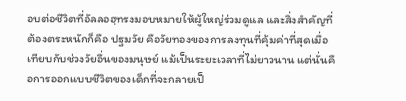อบต่อชีวิตที่อัลลอฮฺทรงมอบหมายให้ผู้ใหญ่ร่วมดูแล และสิ่งสำคัญที่ต้องตระหนักก็คือ ปฐมวัย คือวัยทองของการลงทุนที่คุ้มค่าที่สุดเมื่อเทียบกับช่วงวัยอื่นของมนุษย์ แม้เป็นระยะเวลาที่ไม่ยาวนาน แต่นั่นคือการออกแบบชีวิตของเด็กที่จะกลายเป็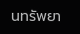นทรัพยา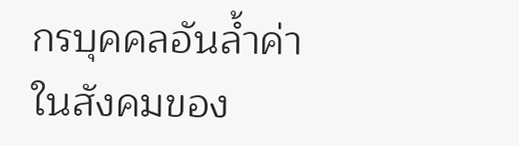กรบุคคลอันล้ำค่าในสังคมของ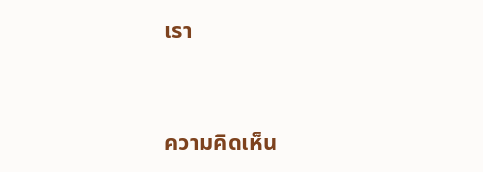เรา


ความคิดเห็น